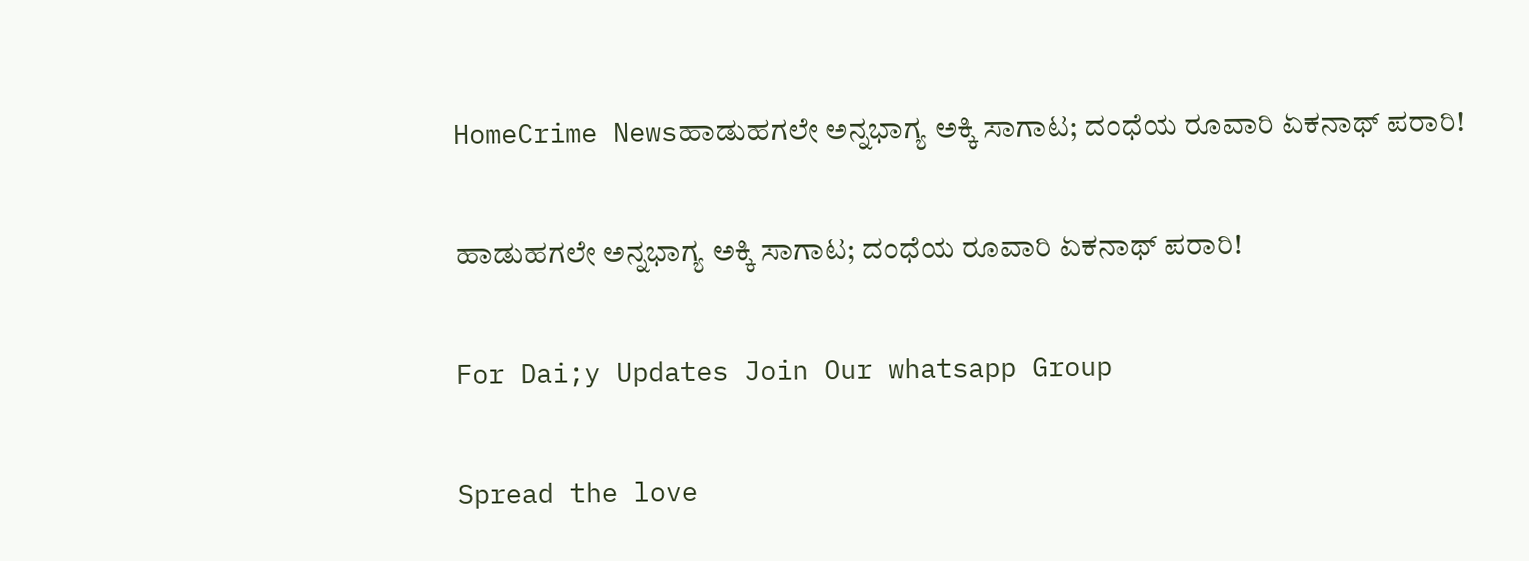HomeCrime Newsಹಾಡುಹಗಲೇ ಅನ್ನಭಾಗ್ಯ ಅಕ್ಕಿ ಸಾಗಾಟ; ದಂಧೆಯ ರೂವಾರಿ ಏಕನಾಥ್ ಪರಾರಿ!

ಹಾಡುಹಗಲೇ ಅನ್ನಭಾಗ್ಯ ಅಕ್ಕಿ ಸಾಗಾಟ; ದಂಧೆಯ ರೂವಾರಿ ಏಕನಾಥ್ ಪರಾರಿ!

For Dai;y Updates Join Our whatsapp Group

Spread the love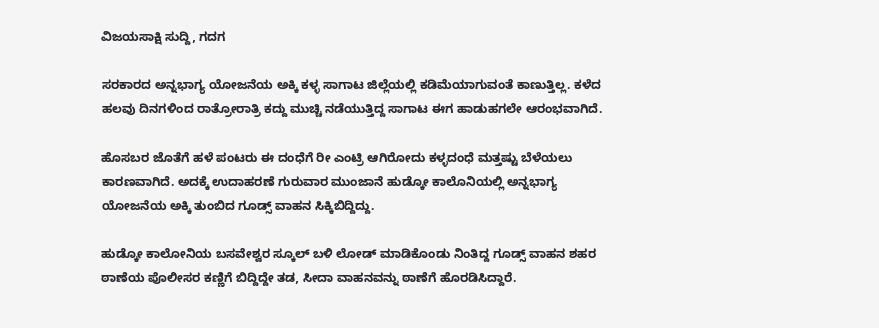ವಿಜಯಸಾಕ್ಷಿ ಸುದ್ದಿ, ಗದಗ

ಸರಕಾರದ ಅನ್ನಭಾಗ್ಯ ಯೋಜನೆಯ ಅಕ್ಕಿ ಕಳ್ಳ ಸಾಗಾಟ ಜಿಲ್ಲೆಯಲ್ಲಿ ಕಡಿಮೆಯಾಗುವಂತೆ ಕಾಣುತ್ತಿಲ್ಲ. ಕಳೆದ ಹಲವು ದಿನಗಳಿಂದ ರಾತ್ರೋರಾತ್ರಿ ಕದ್ದು ಮುಚ್ಚಿ ನಡೆಯುತ್ತಿದ್ದ ಸಾಗಾಟ ಈಗ ಹಾಡುಹಗಲೇ ಆರಂಭವಾಗಿದೆ.

ಹೊಸಬರ ಜೊತೆಗೆ ಹಳೆ ಪಂಟರು ಈ ದಂಧೆಗೆ ರೀ ಎಂಟ್ರಿ ಆಗಿರೋದು ಕಳ್ಳದಂಧೆ ಮತ್ತಷ್ಟು ಬೆಳೆಯಲು ಕಾರಣವಾಗಿದೆ. ಅದಕ್ಕೆ ಉದಾಹರಣೆ ಗುರುವಾರ ಮುಂಜಾನೆ ಹುಡ್ಕೋ ಕಾಲೊನಿಯಲ್ಲಿ ಅನ್ನಭಾಗ್ಯ ಯೋಜನೆಯ ಅಕ್ಕಿ ತುಂಬಿದ ಗೂಡ್ಸ್ ವಾಹನ ಸಿಕ್ಕಿಬಿದ್ದಿದ್ದು.

ಹುಡ್ಕೋ ಕಾಲೋನಿಯ ಬಸವೇಶ್ವರ ಸ್ಕೂಲ್ ಬಳಿ ಲೋಡ್ ಮಾಡಿಕೊಂಡು ನಿಂತಿದ್ದ ಗೂಡ್ಸ್ ವಾಹನ ಶಹರ ಠಾಣೆಯ ಪೊಲೀಸರ ಕಣ್ಣಿಗೆ ಬಿದ್ದಿದ್ದೇ ತಡ, ಸೀದಾ ವಾಹನವನ್ನು ಠಾಣೆಗೆ ಹೊರಡಿಸಿದ್ದಾರೆ.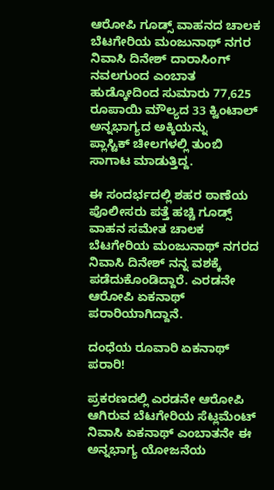ಆರೋಪಿ ಗೂಡ್ಸ್ ವಾಹನದ ಚಾಲಕ ಬೆಟಗೇರಿಯ ಮಂಜುನಾಥ್ ನಗರ ನಿವಾಸಿ ದಿನೇಶ್ ದಾರಾಸಿಂಗ್ ನವಲಗುಂದ ಎಂಬಾತ ಹುಡ್ಕೋದಿಂದ ಸುಮಾರು 77,625 ರೂಪಾಯಿ ಮೌಲ್ಯದ 33 ಕ್ವಿಂಟಾಲ್ ಅನ್ನಭಾಗ್ಯದ ಅಕ್ಕಿಯನ್ನು ಪ್ಲಾಸ್ಟಿಕ್ ‌ಚೀಲಗಳಲ್ಲಿ ತುಂಬಿ ಸಾಗಾಟ ಮಾಡುತ್ತಿದ್ದ.

ಈ ಸಂದರ್ಭದಲ್ಲಿ ಶಹರ ಠಾಣೆಯ ಪೊಲೀಸರು ಪತ್ತೆ ಹಚ್ಚಿ ಗೂಡ್ಸ್ ವಾಹನ ಸಮೇತ ಚಾಲಕ ಬೆಟಗೇರಿಯ ಮಂಜುನಾಥ್ ನಗರದ ನಿವಾಸಿ ದಿನೇಶ್ ನನ್ನ ವಶಕ್ಕೆ ಪಡೆದುಕೊಂಡಿದ್ದಾರೆ. ಎರಡನೇ ಆರೋಪಿ ಏಕನಾಥ್ ಪರಾರಿಯಾಗಿದ್ದಾನೆ.

ದಂಧೆಯ ರೂವಾರಿ ಏಕನಾಥ್ ಪರಾರಿ!

ಪ್ರಕರಣದಲ್ಲಿ ಎರಡನೇ ಆರೋಪಿ ಆಗಿರುವ ಬೆಟಗೇರಿಯ ಸೆಟ್ಲಮೆಂಟ್ ನಿವಾಸಿ ಏಕನಾಥ್ ಎಂಬಾತನೇ ಈ ಅನ್ನಭಾಗ್ಯ ಯೋಜನೆಯ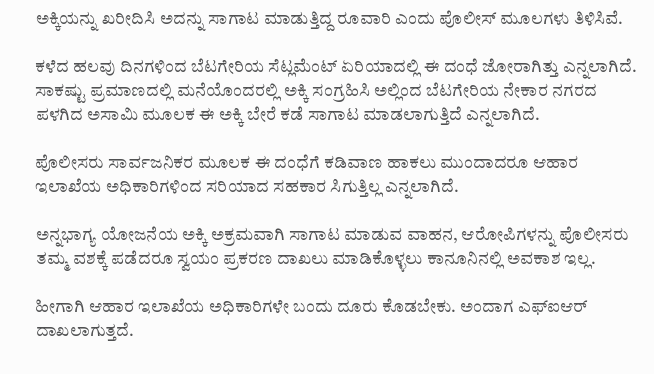ಅಕ್ಕಿಯನ್ನು ಖರೀದಿಸಿ ಅದನ್ನು ಸಾಗಾಟ ಮಾಡುತ್ತಿದ್ದ ರೂವಾರಿ ಎಂದು ಪೊಲೀಸ್ ಮೂಲಗಳು ತಿಳಿಸಿವೆ.

ಕಳೆದ ಹಲವು ದಿನಗಳಿಂದ ಬೆಟಗೇರಿಯ ಸೆಟ್ಲಮೆಂಟ್ ಏರಿಯಾದಲ್ಲಿ ಈ ದಂಧೆ ಜೋರಾಗಿತ್ತು ಎನ್ನಲಾಗಿದೆ. ಸಾಕಷ್ಟು ಪ್ರಮಾಣದಲ್ಲಿ ಮನೆಯೊಂದರಲ್ಲಿ ಅಕ್ಕಿ ಸಂಗ್ರಹಿಸಿ ಅಲ್ಲಿಂದ ಬೆಟಗೇರಿಯ ನೇಕಾರ ನಗರದ ಪಳಗಿದ ಅಸಾಮಿ ಮೂಲಕ ಈ ಅಕ್ಕಿ ಬೇರೆ ಕಡೆ ಸಾಗಾಟ ಮಾಡಲಾಗುತ್ತಿದೆ ಎನ್ನಲಾಗಿದೆ.

ಪೊಲೀಸರು ಸಾರ್ವಜನಿಕರ ಮೂಲಕ ಈ ದಂಧೆಗೆ ಕಡಿವಾಣ ಹಾಕಲು ಮುಂದಾದರೂ ಆಹಾರ ಇಲಾಖೆಯ ಅಧಿಕಾರಿಗಳಿಂದ ಸರಿಯಾದ ಸಹಕಾರ ಸಿಗುತ್ತಿಲ್ಲ ಎನ್ನಲಾಗಿದೆ.

ಅನ್ನಭಾಗ್ಯ ಯೋಜನೆಯ ಅಕ್ಕಿ ಅಕ್ರಮವಾಗಿ ಸಾಗಾಟ ಮಾಡುವ ವಾಹನ, ಆರೋಪಿಗಳನ್ನು ಪೊಲೀಸರು ತಮ್ಮ ವಶಕ್ಕೆ ಪಡೆದರೂ ಸ್ವಯಂ ಪ್ರಕರಣ ದಾಖಲು ಮಾಡಿಕೊಳ್ಳಲು ಕಾನೂನಿನಲ್ಲಿ ಅವಕಾಶ ಇಲ್ಲ.

ಹೀಗಾಗಿ ಆಹಾರ ಇಲಾಖೆಯ ಅಧಿಕಾರಿಗಳೇ ಬಂದು ದೂರು ಕೊಡಬೇಕು. ಅಂದಾಗ ಎಫ್ಐಆರ್ ದಾಖಲಾಗುತ್ತದೆ.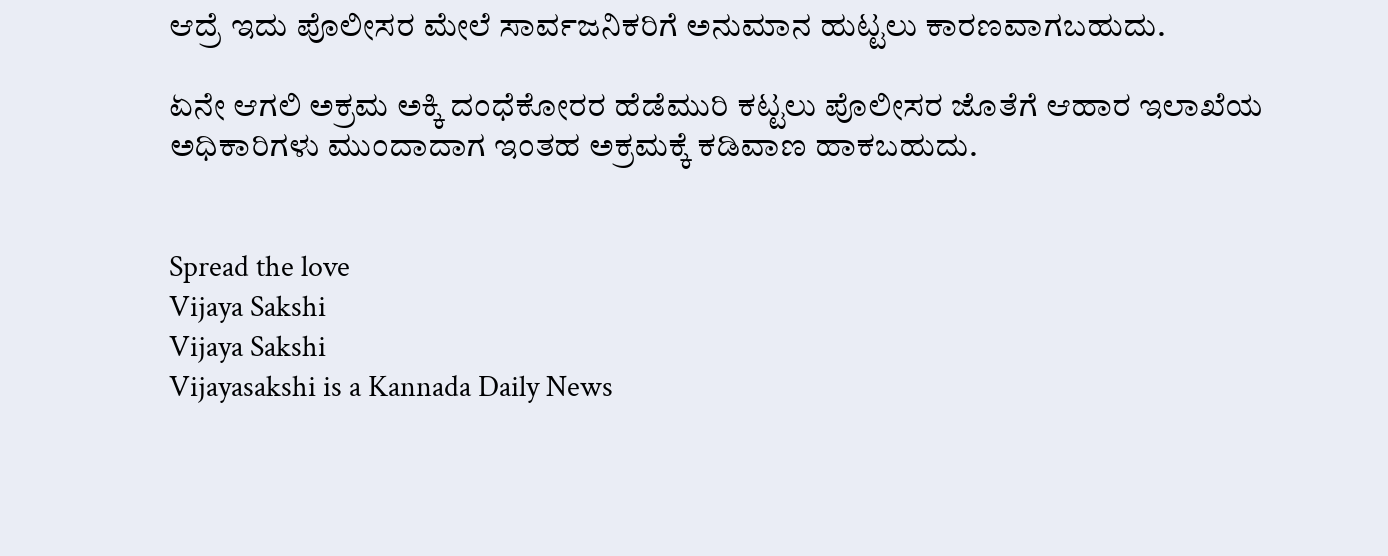ಆದ್ರೆ ಇದು ಪೊಲೀಸರ ಮೇಲೆ ಸಾರ್ವಜನಿಕರಿಗೆ ಅನುಮಾನ ಹುಟ್ಟಲು ಕಾರಣವಾಗಬಹುದು.

ಏನೇ ಆಗಲಿ ಅಕ್ರಮ ಅಕ್ಕಿ ದಂಧೆಕೋರರ ಹೆಡೆಮುರಿ ಕಟ್ಟಲು ಪೊಲೀಸರ ಜೊತೆಗೆ ಆಹಾರ ಇಲಾಖೆಯ ಅಧಿಕಾರಿಗಳು ಮುಂದಾದಾಗ ಇಂತಹ ಅಕ್ರಮಕ್ಕೆ ಕಡಿವಾಣ ಹಾಕಬಹುದು.


Spread the love
Vijaya Sakshi
Vijaya Sakshi
Vijayasakshi is a Kannada Daily News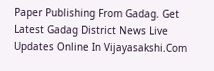Paper Publishing From Gadag. Get Latest Gadag District News Live Updates Online In Vijayasakshi.Com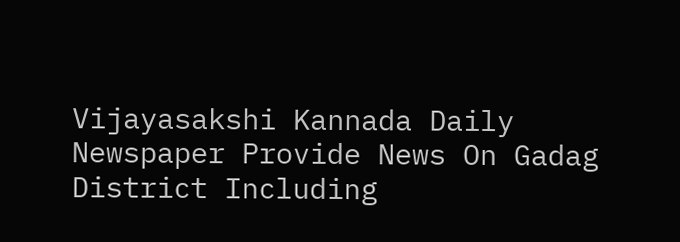Vijayasakshi Kannada Daily Newspaper Provide News On Gadag District Including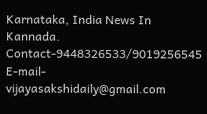Karnataka, India News In Kannada. Contact-9448326533/9019256545 E-mail-vijayasakshidaily@gmail.com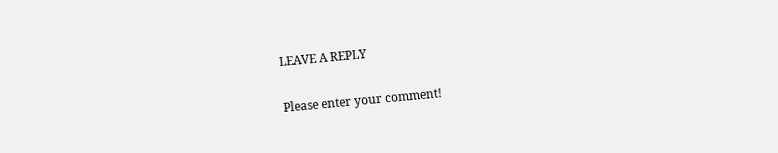LEAVE A REPLY

Please enter your comment!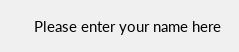Please enter your name here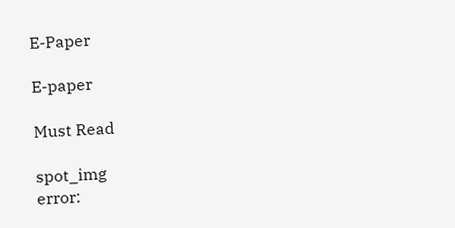E-Paper

E-paper

Must Read

spot_img
error: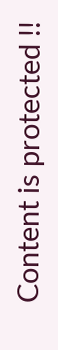Content is protected !!